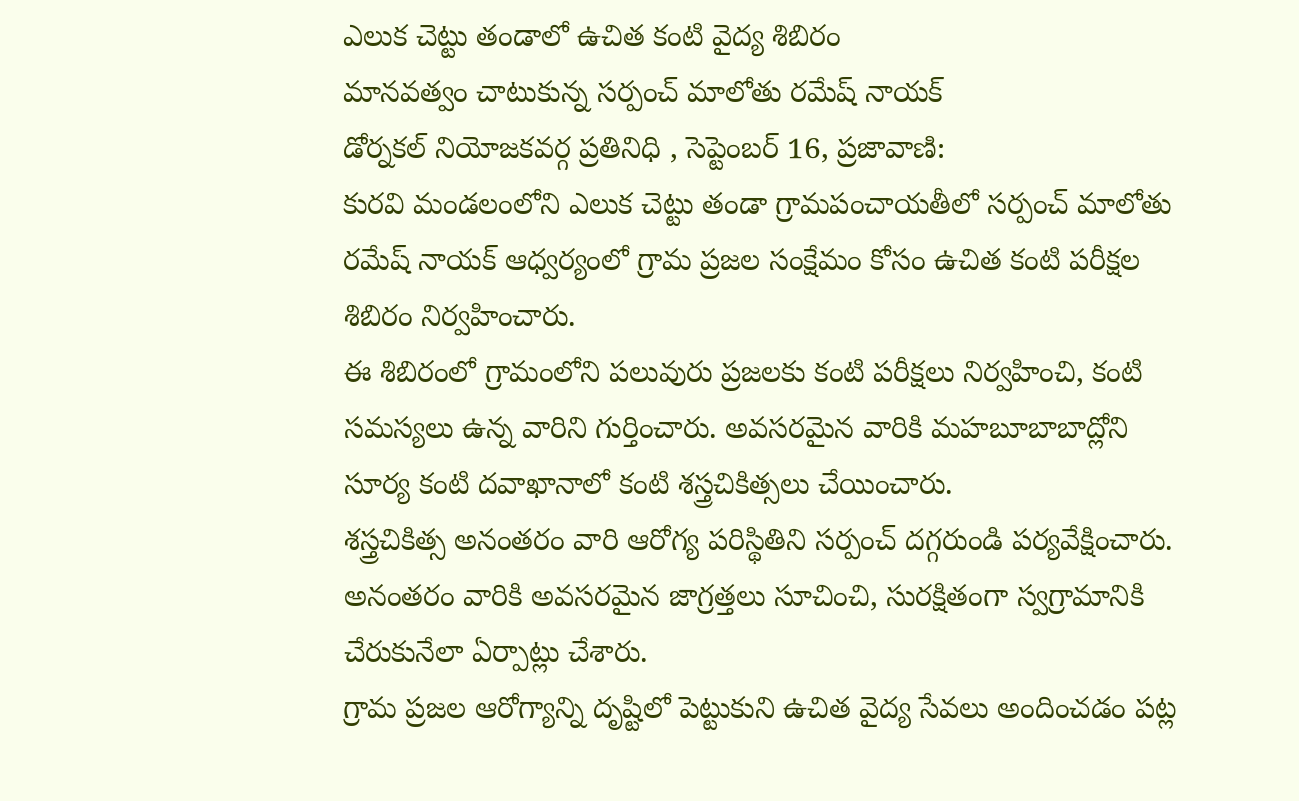ఎలుక చెట్టు తండాలో ఉచిత కంటి వైద్య శిబిరం
మానవత్వం చాటుకున్న సర్పంచ్ మాలోతు రమేష్ నాయక్
డోర్నకల్ నియోజకవర్గ ప్రతినిధి , సెప్టెంబర్ 16, ప్రజావాణి:
కురవి మండలంలోని ఎలుక చెట్టు తండా గ్రామపంచాయతీలో సర్పంచ్ మాలోతు రమేష్ నాయక్ ఆధ్వర్యంలో గ్రామ ప్రజల సంక్షేమం కోసం ఉచిత కంటి పరీక్షల శిబిరం నిర్వహించారు.
ఈ శిబిరంలో గ్రామంలోని పలువురు ప్రజలకు కంటి పరీక్షలు నిర్వహించి, కంటి సమస్యలు ఉన్న వారిని గుర్తించారు. అవసరమైన వారికి మహబూబాబాద్లోని సూర్య కంటి దవాఖానాలో కంటి శస్త్రచికిత్సలు చేయించారు.
శస్త్రచికిత్స అనంతరం వారి ఆరోగ్య పరిస్థితిని సర్పంచ్ దగ్గరుండి పర్యవేక్షించారు. అనంతరం వారికి అవసరమైన జాగ్రత్తలు సూచించి, సురక్షితంగా స్వగ్రామానికి చేరుకునేలా ఏర్పాట్లు చేశారు.
గ్రామ ప్రజల ఆరోగ్యాన్ని దృష్టిలో పెట్టుకుని ఉచిత వైద్య సేవలు అందించడం పట్ల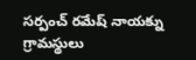సర్పంచ్ రమేష్ నాయక్ను గ్రామస్థులు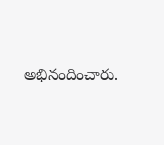అభినందించారు.